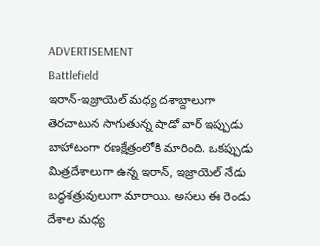ADVERTISEMENT
Battlefield
ఇరాన్-ఇజ్రాయెల్ మధ్య దశాబ్దాలుగా తెరచాటున సాగుతున్న షాడో వార్ ఇప్పుడు బాహాటంగా రణక్షేత్రంలోకి మారింది. ఒకప్పుడు మిత్రదేశాలుగా ఉన్న ఇరాన్, ఇజ్రాయెల్ నేడు బద్ధశత్రువులుగా మారాయి. అసలు ఈ రెండు దేశాల మధ్య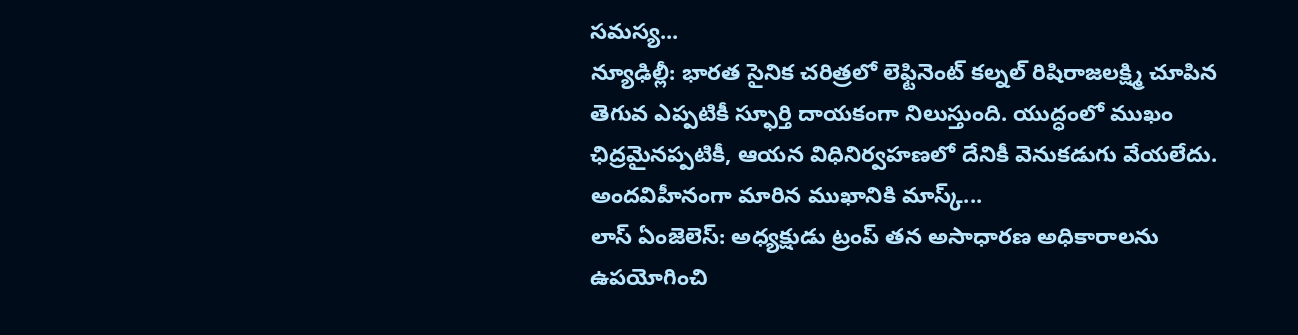సమస్య...
న్యూఢిల్లీ: భారత సైనిక చరిత్రలో లెఫ్టినెంట్ కల్నల్ రిషిరాజలక్ష్మి చూపిన తెగువ ఎప్పటికీ స్ఫూర్తి దాయకంగా నిలుస్తుంది. యుద్ధంలో ముఖం ఛిద్రమైనప్పటికీ, ఆయన విధినిర్వహణలో దేనికీ వెనుకడుగు వేయలేదు. అందవిహీనంగా మారిన ముఖానికి మాస్క్...
లాస్ ఏంజెలెస్: అధ్యక్షుడు ట్రంప్ తన అసాధారణ అధికారాలను ఉపయోగించి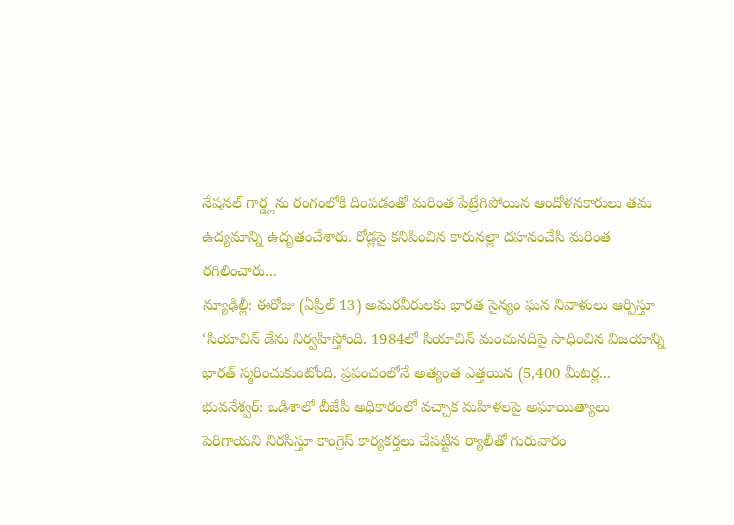నేషనల్ గార్డ్లను రంగంలోకి దింపడంతో మరింత పేట్రేగిపోయిన ఆందోళనకారులు తమ ఉద్యమాన్ని ఉదృతంచేశారు. రోడ్లపై కనిపించిన కారునల్లా దహనంచేసి మరింత రగిలించారు...
న్యూఢిల్లీ: ఈరోజు (ఏప్రిల్ 13) అమరవీరులకు భారత సైన్యం ఘన నివాళులు ఆర్పిస్తూ ‘సియాచిన్ డేను నిర్వహిస్తోంది. 1984లో సియాచిన్ మంచునదిపై సాధించిన విజయాన్ని భారత్ స్మరించుకుంటోంది. ప్రపంచంలోనే అత్యంత ఎత్తయిన (5,400 మీటర్ల...
భువనేశ్వర్: ఒడిశాలో బీజేపీ అధికారంలో వచ్చాక మహిళలపై అఘాయిత్యాలు పెరిగాయని నిరసిస్తూ కాంగ్రెస్ కార్యకర్తలు చేపట్టిన ర్యాలీతో గురువారం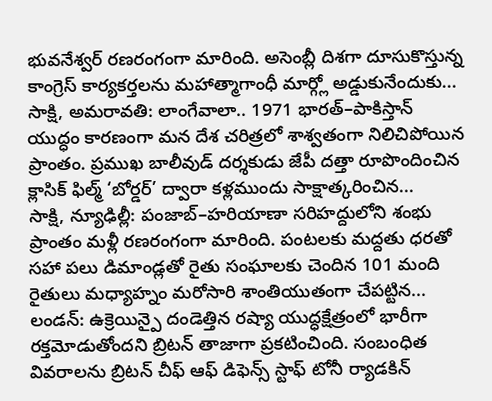భువనేశ్వర్ రణరంగంగా మారింది. అసెంబ్లీ దిశగా దూసుకొస్తున్న కాంగ్రెస్ కార్యకర్తలను మహాత్మాగాంధీ మార్గ్లో అడ్డుకునేందుకు...
సాక్షి, అమరావతి: లాంగేవాలా.. 1971 భారత్–పాకిస్తాన్ యుద్ధం కారణంగా మన దేశ చరిత్రలో శాశ్వతంగా నిలిచిపోయిన ప్రాంతం. ప్రముఖ బాలీవుడ్ దర్శకుడు జేపీ దత్తా రూపొందించిన క్లాసిక్ ఫిల్మ్ ‘బోర్డర్’ ద్వారా కళ్లముందు సాక్షాత్కరించిన...
సాక్షి, న్యూఢిల్లీ: పంజాబ్–హరియాణా సరిహద్దులోని శంభు ప్రాంతం మళ్లీ రణరంగంగా మారింది. పంటలకు మద్దతు ధరతో సహా పలు డిమాండ్లతో రైతు సంఘాలకు చెందిన 101 మంది రైతులు మధ్యాహ్నం మరోసారి శాంతియుతంగా చేపట్టిన...
లండన్: ఉక్రెయిన్పై దండెత్తిన రష్యా యుద్ధక్షేత్రంలో భారీగా రక్తమోడుతోందని బ్రిటన్ తాజాగా ప్రకటించింది. సంబంధిత వివరాలను బ్రిటన్ చీఫ్ ఆఫ్ డిఫెన్స్ స్టాఫ్ టోనీ ర్యాడకిన్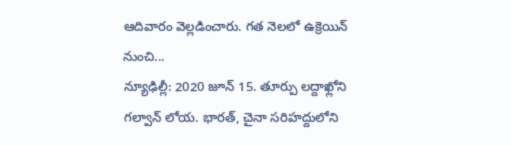ఆదివారం వెల్లడించారు. గత నెలలో ఉక్రెయిన్ నుంచి...
న్యూఢిల్లీ: 2020 జూన్ 15. తూర్పు లద్దాఖ్లోని గల్వాన్ లోయ. భారత్, చైనా సరిహద్దులోని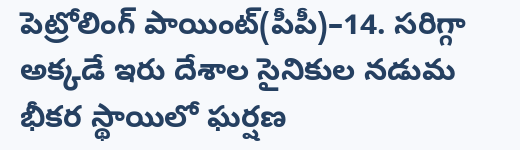పెట్రోలింగ్ పాయింట్(పీపీ)–14. సరిగ్గా అక్కడే ఇరు దేశాల సైనికుల నడుమ భీకర స్థాయిలో ఘర్షణ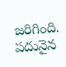జరిగింది. పదునైన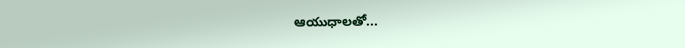ఆయుధాలతో...